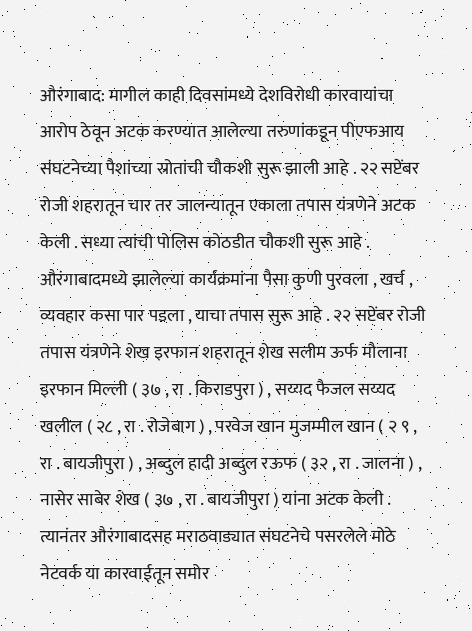औरंगाबाद: मागील काही दिवसांमध्ये देशविरोधी कारवायांचा आरोप ठेवून अटक करण्यात आलेल्या तरुणांकडून पीएफआय संघटनेच्या पैशांच्या स्रोतांची चौकशी सुरू झाली आहे . २२ सप्टेंबर रोजी शहरातून चार तर जालन्यातून एकाला तपास यंत्रणेने अटक केली . सध्या त्यांची पोलिस कोठडीत चौकशी सुरू आहे . औरंगाबादमध्ये झालेल्या कार्यक्रमांना पैसा कुणी पुरवला , खर्च , व्यवहार कसा पार पडला , याचा तपास सुरू आहे . २२ सप्टेंबर रोजी तपास यंत्रणेने शेख इरफान शहरातून शेख सलीम ऊर्फ मौलाना इरफान मिल्ली ( ३७ , रा . किराडपुरा ) , सय्यद फैजल सय्यद खलील ( २८ , रा . रोजेबाग ) , परवेज खान मुजम्मील खान ( २ ९ , रा . बायजीपुरा ) , अब्दुल हादी अब्दुल रऊफ ( ३२ , रा . जालना ) , नासेर साबेर शेख ( ३७ , रा . बायजीपुरा ) यांना अटक केली . त्यानंतर औरंगाबादसह मराठवाड्यात संघटनेचे पसरलेले मोठे नेटवर्क या कारवाईतून समोर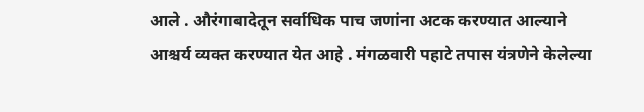आले . औरंगाबादेतून सर्वाधिक पाच जणांना अटक करण्यात आल्याने आश्चर्य व्यक्त करण्यात येत आहे . मंगळवारी पहाटे तपास यंत्रणेने केलेल्या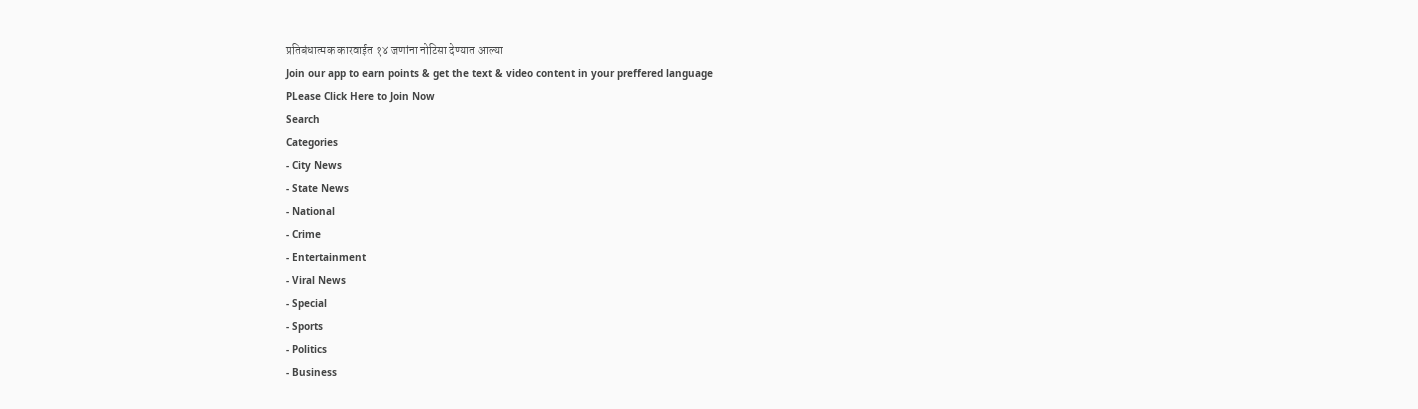प्रतिबंधात्मक कारवाईत १४ जणांना नोटिसा देण्यात आल्या
Join our app to earn points & get the text & video content in your preffered language
PLease Click Here to Join Now
Search
Categories
- City News
- State News
- National
- Crime
- Entertainment
- Viral News
- Special
- Sports
- Politics
- Business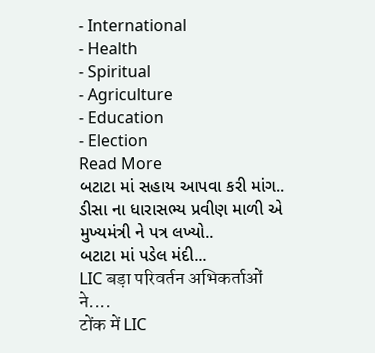- International
- Health
- Spiritual
- Agriculture
- Education
- Election
Read More
બટાટા માં સહાય આપવા કરી માંગ..
ડીસા ના ધારાસભ્ય પ્રવીણ માળી એ મુખ્યમંત્રી ને પત્ર લખ્યો..
બટાટા માં પડેલ મંદી...
LIC बड़ा परिवर्तन अभिकर्ताओं ने....
टोंक में LIC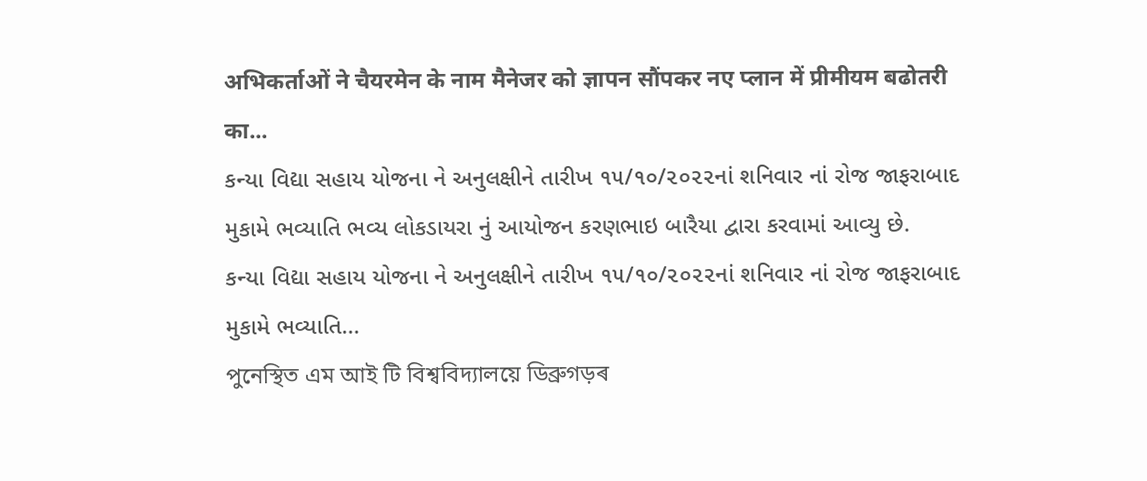अभिकर्ताओं ने चैयरमेन के नाम मैनेजर को ज्ञापन सौंपकर नए प्लान में प्रीमीयम बढोतरी का...
કન્યા વિદ્યા સહાય યોજના ને અનુલક્ષીને તારીખ ૧૫/૧૦/૨૦૨૨નાં શનિવાર નાં રોજ જાફરાબાદ મુકામે ભવ્યાતિ ભવ્ય લોકડાયરા નું આયોજન કરણભાઇ બારૈયા દ્વારા કરવામાં આવ્યુ છે.
કન્યા વિદ્યા સહાય યોજના ને અનુલક્ષીને તારીખ ૧૫/૧૦/૨૦૨૨નાં શનિવાર નાં રોજ જાફરાબાદ મુકામે ભવ્યાતિ...
পুনেস্থিত এম আই টি বিশ্ববিদ্যালয়ে ডিব্ৰুগড়ৰ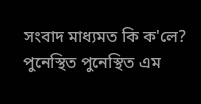সংবাদ মাধ্যমত কি ক'লে?
পুনেস্থিত পুনেস্থিত এম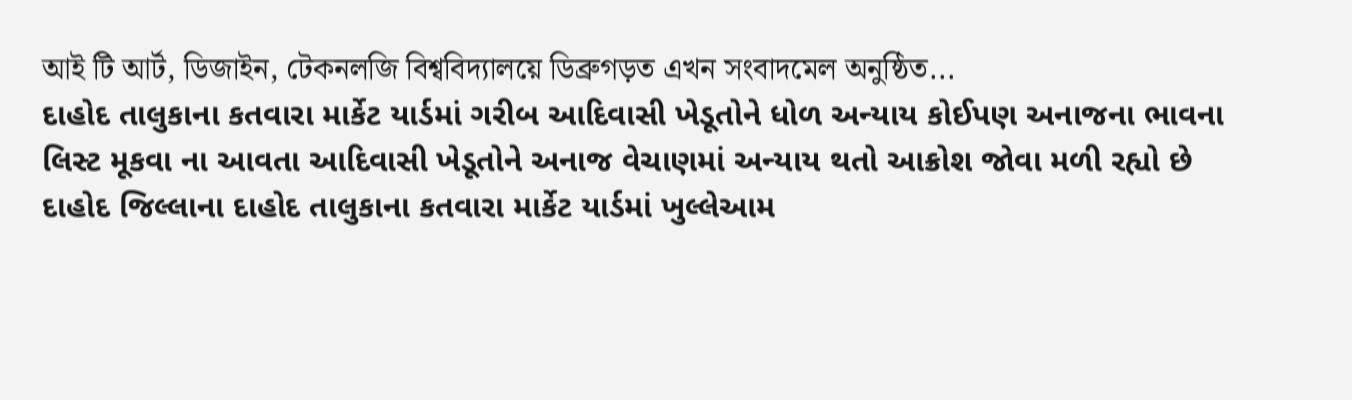আই টি আৰ্ট, ডিজাইন, টেকনলজি বিশ্ববিদ্যালয়ে ডিব্ৰুগড়ত এখন সংবাদমেল অনুষ্ঠিত...
દાહોદ તાલુકાના કતવારા માર્કેટ યાર્ડમાં ગરીબ આદિવાસી ખેડૂતોને ધોળ અન્યાય કોઈપણ અનાજના ભાવના લિસ્ટ મૂકવા ના આવતા આદિવાસી ખેડૂતોને અનાજ વેચાણમાં અન્યાય થતો આક્રોશ જોવા મળી રહ્યો છે
દાહોદ જિલ્લાના દાહોદ તાલુકાના કતવારા માર્કેટ યાર્ડમાં ખુલ્લેઆમ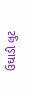ઉઘાડી લુટ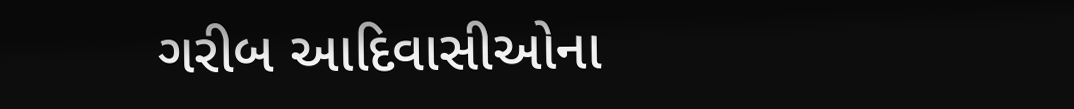ગરીબ આદિવાસીઓના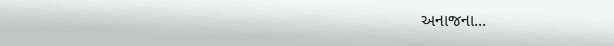અનાજના...